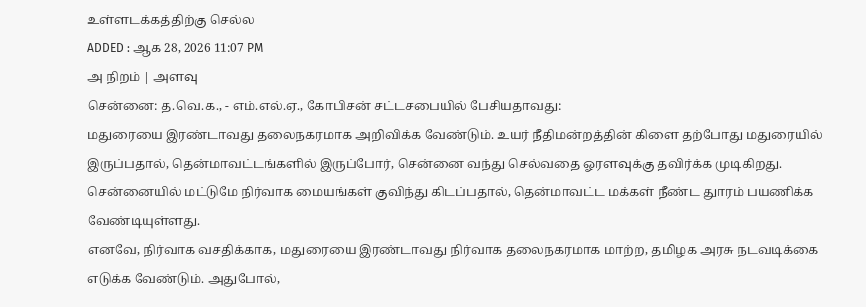உள்ளடக்கத்திற்கு செல்ல
ADDED : ஆக 28, 2026 11:07 PM
அ நிறம் | அளவு
சென்னை: த.வெ.க., - எம்.எல்.ஏ., கோபிசன் சட்டசபையில் பேசியதாவது:
மதுரையை இரண்டாவது தலைநகரமாக அறிவிக்க வேண்டும். உயர் நீதிமன்றத்தின் கிளை தற்போது மதுரையில் இருப்பதால், தென்மாவட்டங்களில் இருப்போர், சென்னை வந்து செல்வதை ஓரளவுக்கு தவிர்க்க முடிகிறது. சென்னையில் மட்டுமே நிர்வாக மையங்கள் குவிந்து கிடப்பதால், தென்மாவட்ட மக்கள் நீண்ட துாரம் பயணிக்க வேண்டியுள்ளது.
எனவே, நிர்வாக வசதிக்காக, மதுரையை இரண்டாவது நிர்வாக தலைநகரமாக மாற்ற, தமிழக அரசு நடவடிக்கை எடுக்க வேண்டும். அதுபோல்,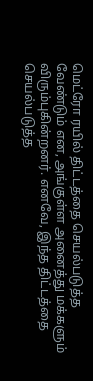மெட்ரோ ரயில் திட்டத்தை செயல்படுத்த வேண்டும் என, அங்குள்ள அனைத்து மக்களும் விரும்புகின்றனர். எனவே, இந்த திட்டத்தை செயல்படுத்த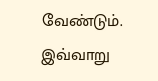வேண்டும்.
இவ்வாறு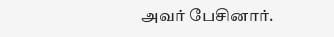அவர் பேசினார்.